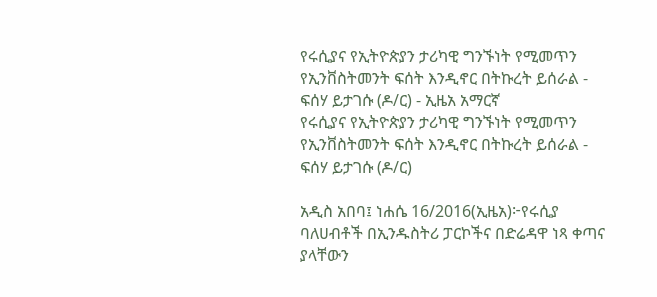የሩሲያና የኢትዮጵያን ታሪካዊ ግንኙነት የሚመጥን የኢንቨስትመንት ፍሰት እንዲኖር በትኩረት ይሰራል - ፍሰሃ ይታገሱ (ዶ/ር) - ኢዜአ አማርኛ
የሩሲያና የኢትዮጵያን ታሪካዊ ግንኙነት የሚመጥን የኢንቨስትመንት ፍሰት እንዲኖር በትኩረት ይሰራል - ፍሰሃ ይታገሱ (ዶ/ር)

አዲስ አበባ፤ ነሐሴ 16/2016(ኢዜአ)፦የሩሲያ ባለሀብቶች በኢንዱስትሪ ፓርኮችና በድሬዳዋ ነጻ ቀጣና ያላቸውን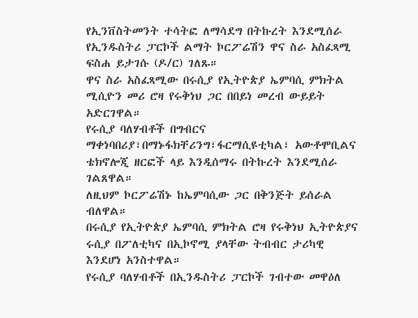የኢንቨስትመንት ተሳትፎ ለማሳደግ በትኩረት እንደሚሰራ የኢንዱስትሪ ፓርኮች ልማት ኮርፖሬሽን ዋና ስራ አስፈጻሚ ፍስሐ ይታገሱ (ዶ/ር) ገለጹ።
ዋና ስራ አስፈጻሚው በሩሲያ የኢትዮጵያ ኤምባሲ ምክትል ሚሲዮን መሪ ሮዛ የሩቅነህ ጋር በበይነ መረብ ውይይት አድርገዋል።
የሩሲያ ባለሃብቶች በግብርና ማቀነባበሪያ፣በማኑፋክቸሪንግ፣ፋርማሲዩቲካል፣ አውቶሞቢልና ቴክኖሎጂ ዘርፎች ላይ እንዲሰማሩ በትኩረት እንደሚሰራ ገልጸዋል።
ለዚህም ኮርፖሬሽኑ ከኤምባሲው ጋር በቅንጅት ይሰራል ብለዋል።
በሩሲያ የኢትዮጵያ ኤምባሲ ምክትል ሮዛ የሩቅነህ ኢትዮጵያና ሩሲያ በፖለቲካና በኢኮኖሚ ያላቸው ትብብር ታሪካዊ እንደሆነ አንስተዋል።
የሩሲያ ባለሃብቶች በኢንዱስትሪ ፓርኮች ገብተው መዋዕለ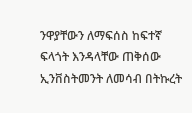ንዋያቸውን ለማፍሰስ ከፍተኛ ፍላጎት እንዳላቸው ጠቅሰው ኢንቨስትመንት ለመሳብ በትኩረት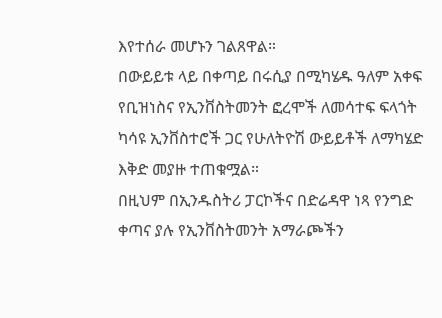እየተሰራ መሆኑን ገልጸዋል።
በውይይቱ ላይ በቀጣይ በሩሲያ በሚካሄዱ ዓለም አቀፍ የቢዝነስና የኢንቨስትመንት ፎረሞች ለመሳተፍ ፍላጎት ካሳዩ ኢንቨስተሮች ጋር የሁለትዮሽ ውይይቶች ለማካሄድ እቅድ መያዙ ተጠቁሟል።
በዚህም በኢንዱስትሪ ፓርኮችና በድሬዳዋ ነጻ የንግድ ቀጣና ያሉ የኢንቨስትመንት አማራጮችን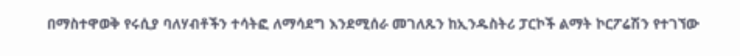በማስተዋወቅ የሩሲያ ባለሃብቶችን ተሳትፎ ለማሳደግ እንደሚሰራ መገለጹን ከኢንዱስትሪ ፓርኮች ልማት ኮርፖሬሽን የተገኘው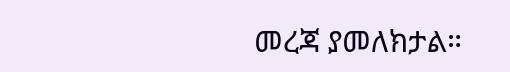መረጃ ያመለክታል።